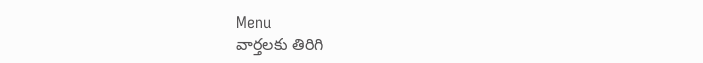Menu
వార్తలకు తిరిగి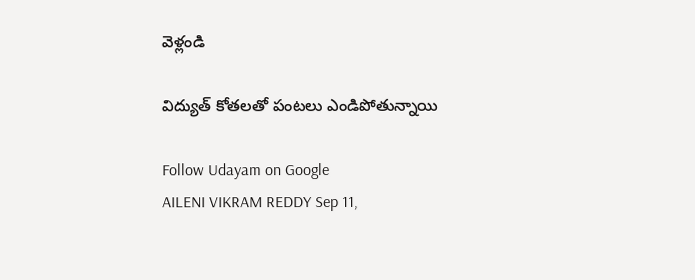వెళ్లండి

విద్యుత్ కోతలతో పంటలు ఎండిపోతున్నాయి

Follow Udayam on Google
AILENI VIKRAM REDDY Sep 11,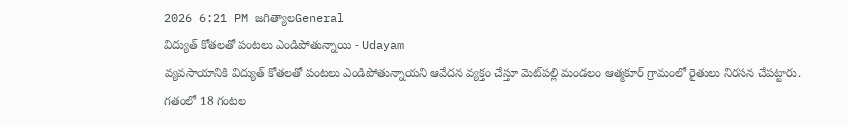2026 6:21 PM జగిత్యాలGeneral
విద్యుత్ కోతలతో పంటలు ఎండిపోతున్నాయి - Udayam
వ్యవసాయానికి విద్యుత్‌ కోతలతో పంటలు ఎండిపోతున్నాయని ఆవేదన వ్యక్తం చేస్తూ మెట్‌పల్లి మండలం ఆత్మకూర్‌ గ్రామంలో రైతులు నిరసన చేపట్టారు. గతంలో 18 గంటల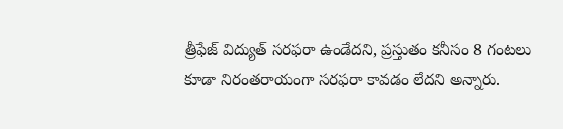త్రీఫేజ్‌ విద్యుత్‌ సరఫరా ఉండేదని, ప్రస్తుతం కనీసం 8 గంటలు కూడా నిరంతరాయంగా సరఫరా కావడం లేదని అన్నారు.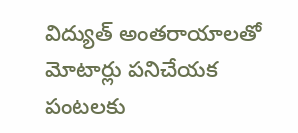విద్యుత్‌ అంతరాయాలతో మోటార్లు పనిచేయక పంటలకు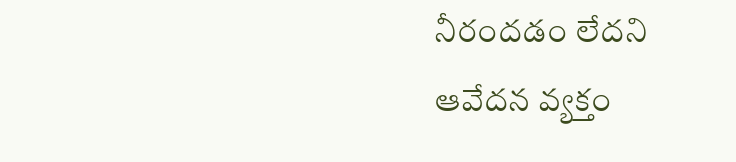నీరందడం లేదని ఆవేదన వ్యక్తం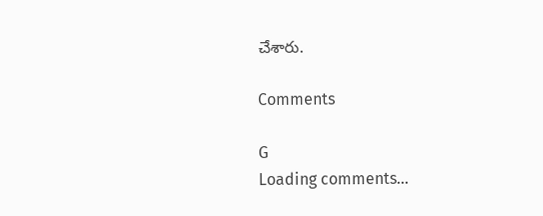చేశారు.

Comments

G
Loading comments...